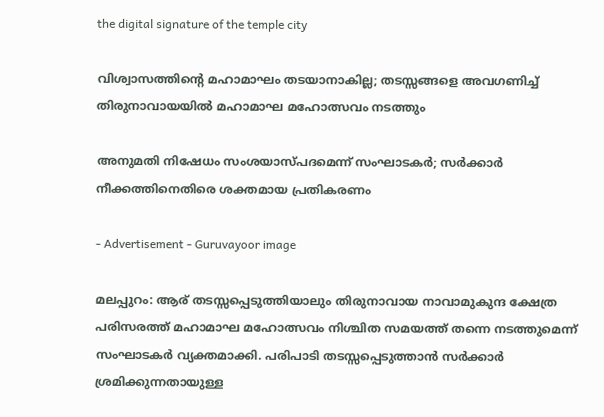the digital signature of the temple city

വിശ്വാസത്തിന്റെ മഹാമാഘം തടയാനാകില്ല; തടസ്സങ്ങളെ അവഗണിച്ച് തിരുനാവായയിൽ മഹാമാഘ മഹോത്സവം നടത്തും

അനുമതി നിഷേധം സംശയാസ്പദമെന്ന് സംഘാടകർ; സർക്കാർ നീക്കത്തിനെതിരെ ശക്തമായ പ്രതികരണം

- Advertisement - Guruvayoor image

മലപ്പുറം: ആര് തടസ്സപ്പെടുത്തിയാലും തിരുനാവായ നാവാമുകുന്ദ ക്ഷേത്ര പരിസരത്ത് മഹാമാഘ മഹോത്സവം നിശ്ചിത സമയത്ത് തന്നെ നടത്തുമെന്ന് സംഘാടകർ വ്യക്തമാക്കി. പരിപാടി തടസ്സപ്പെടുത്താൻ സർക്കാർ ശ്രമിക്കുന്നതായുള്ള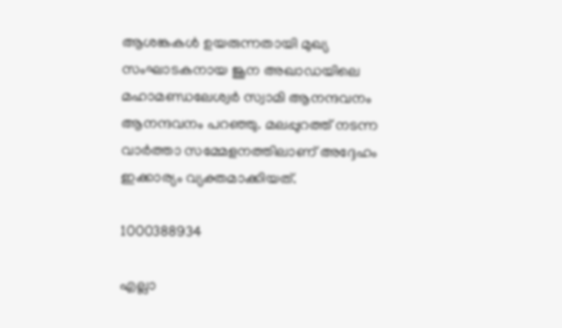ആശങ്കകൾ ഉയരുന്നതായി മുഖ്യ സംഘാടകനായ ജൂന അഖാഡയിലെ മഹാമണ്ഡലേശ്വർ സ്വാമി ആനന്ദവനം ആനന്ദവനം പറഞ്ഞു. മലപ്പുറത്ത് നടന്ന വാർത്താ സമ്മേളനത്തിലാണ് അദ്ദേഹം ഇക്കാര്യം വ്യക്തമാക്കിയത്.

1000388934

എല്ലാ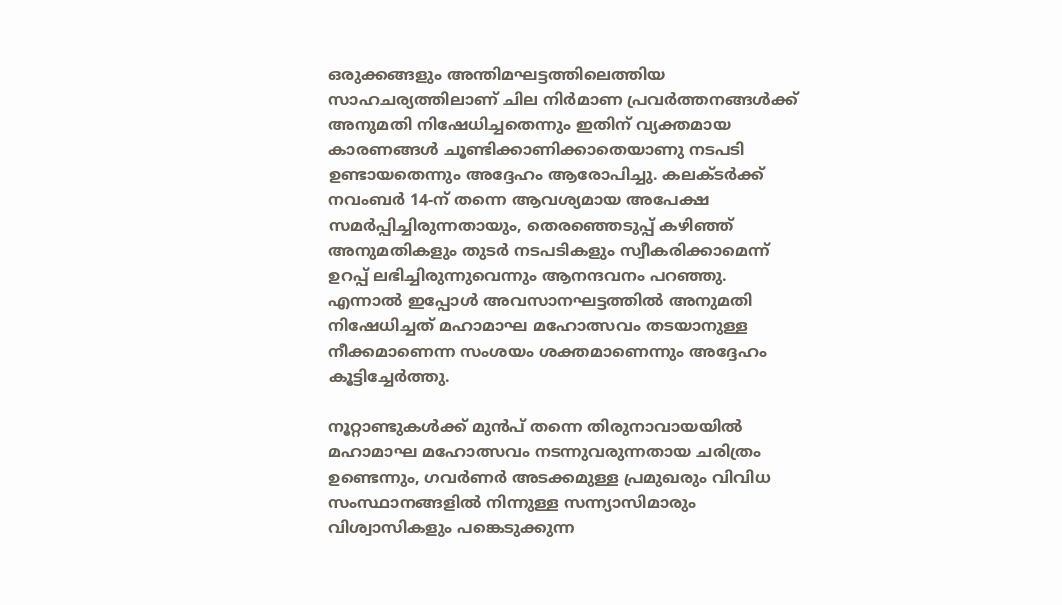ഒരുക്കങ്ങളും അന്തിമഘട്ടത്തിലെത്തിയ സാഹചര്യത്തിലാണ് ചില നിർമാണ പ്രവർത്തനങ്ങൾക്ക് അനുമതി നിഷേധിച്ചതെന്നും ഇതിന് വ്യക്തമായ കാരണങ്ങൾ ചൂണ്ടിക്കാണിക്കാതെയാണു നടപടി ഉണ്ടായതെന്നും അദ്ദേഹം ആരോപിച്ചു. കലക്ടർക്ക് നവംബർ 14-ന് തന്നെ ആവശ്യമായ അപേക്ഷ സമർപ്പിച്ചിരുന്നതായും, തെരഞ്ഞെടുപ്പ് കഴിഞ്ഞ് അനുമതികളും തുടർ നടപടികളും സ്വീകരിക്കാമെന്ന് ഉറപ്പ് ലഭിച്ചിരുന്നുവെന്നും ആനന്ദവനം പറഞ്ഞു. എന്നാൽ ഇപ്പോൾ അവസാനഘട്ടത്തിൽ അനുമതി നിഷേധിച്ചത് മഹാമാഘ മഹോത്സവം തടയാനുള്ള നീക്കമാണെന്ന സംശയം ശക്തമാണെന്നും അദ്ദേഹം കൂട്ടിച്ചേർത്തു.

നൂറ്റാണ്ടുകൾക്ക് മുൻപ് തന്നെ തിരുനാവായയിൽ മഹാമാഘ മഹോത്സവം നടന്നുവരുന്നതായ ചരിത്രം ഉണ്ടെന്നും, ഗവർണർ അടക്കമുള്ള പ്രമുഖരും വിവിധ സംസ്ഥാനങ്ങളിൽ നിന്നുള്ള സന്ന്യാസിമാരും വിശ്വാസികളും പങ്കെടുക്കുന്ന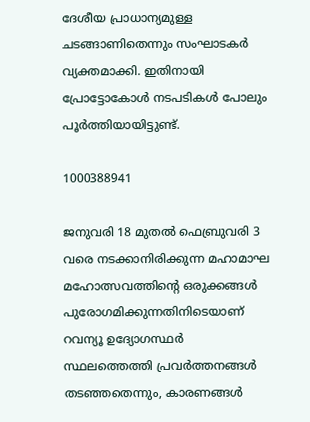ദേശീയ പ്രാധാന്യമുള്ള ചടങ്ങാണിതെന്നും സംഘാടകർ വ്യക്തമാക്കി. ഇതിനായി പ്രോട്ടോകോൾ നടപടികൾ പോലും പൂർത്തിയായിട്ടുണ്ട്.

1000388941

ജനുവരി 18 മുതൽ ഫെബ്രുവരി 3 വരെ നടക്കാനിരിക്കുന്ന മഹാമാഘ മഹോത്സവത്തിന്റെ ഒരുക്കങ്ങൾ പുരോഗമിക്കുന്നതിനിടെയാണ് റവന്യൂ ഉദ്യോഗസ്ഥർ സ്ഥലത്തെത്തി പ്രവർത്തനങ്ങൾ തടഞ്ഞതെന്നും, കാരണങ്ങൾ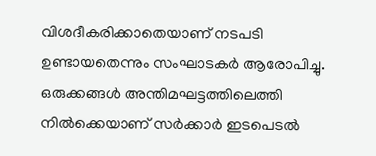വിശദീകരിക്കാതെയാണ് നടപടി ഉണ്ടായതെന്നും സംഘാടകർ ആരോപിച്ചു. ഒരുക്കങ്ങൾ അന്തിമഘട്ടത്തിലെത്തി നിൽക്കെയാണ് സർക്കാർ ഇടപെടൽ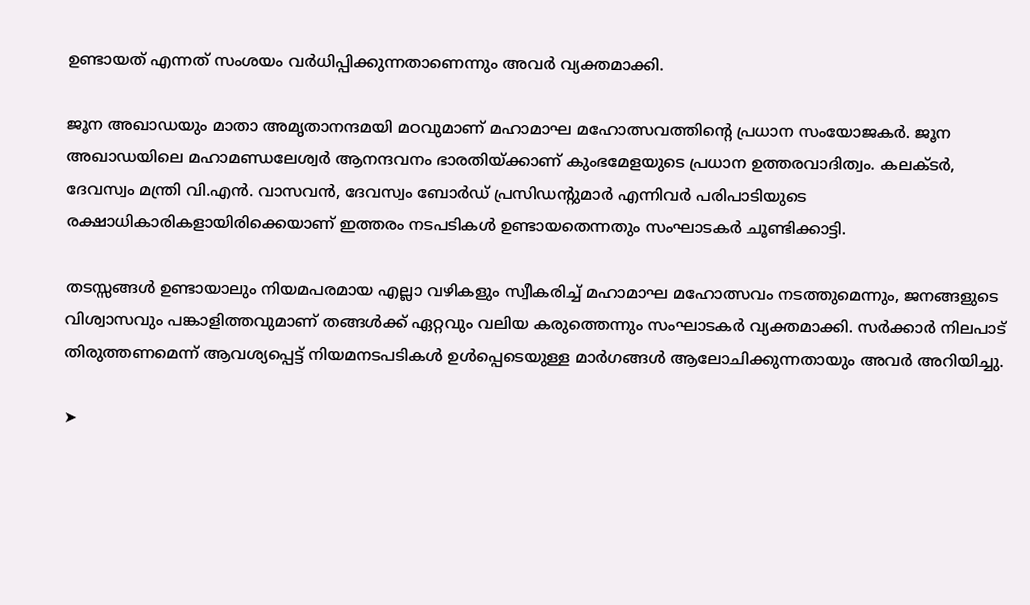ഉണ്ടായത് എന്നത് സംശയം വർധിപ്പിക്കുന്നതാണെന്നും അവർ വ്യക്തമാക്കി.

ജൂന അഖാഡയും മാതാ അമൃതാനന്ദമയി മഠവുമാണ് മഹാമാഘ മഹോത്സവത്തിന്റെ പ്രധാന സംയോജകർ. ജൂന അഖാഡയിലെ മഹാമണ്ഡലേശ്വർ ആനന്ദവനം ഭാരതിയ്ക്കാണ് കുംഭമേളയുടെ പ്രധാന ഉത്തരവാദിത്വം. കലക്ടർ, ദേവസ്വം മന്ത്രി വി.എൻ. വാസവൻ, ദേവസ്വം ബോർഡ് പ്രസിഡന്റുമാർ എന്നിവർ പരിപാടിയുടെ രക്ഷാധികാരികളായിരിക്കെയാണ് ഇത്തരം നടപടികൾ ഉണ്ടായതെന്നതും സംഘാടകർ ചൂണ്ടിക്കാട്ടി.

തടസ്സങ്ങൾ ഉണ്ടായാലും നിയമപരമായ എല്ലാ വഴികളും സ്വീകരിച്ച് മഹാമാഘ മഹോത്സവം നടത്തുമെന്നും, ജനങ്ങളുടെ വിശ്വാസവും പങ്കാളിത്തവുമാണ് തങ്ങൾക്ക് ഏറ്റവും വലിയ കരുത്തെന്നും സംഘാടകർ വ്യക്തമാക്കി. സർക്കാർ നിലപാട് തിരുത്തണമെന്ന് ആവശ്യപ്പെട്ട് നിയമനടപടികൾ ഉൾപ്പെടെയുള്ള മാർഗങ്ങൾ ആലോചിക്കുന്നതായും അവർ അറിയിച്ചു.

➤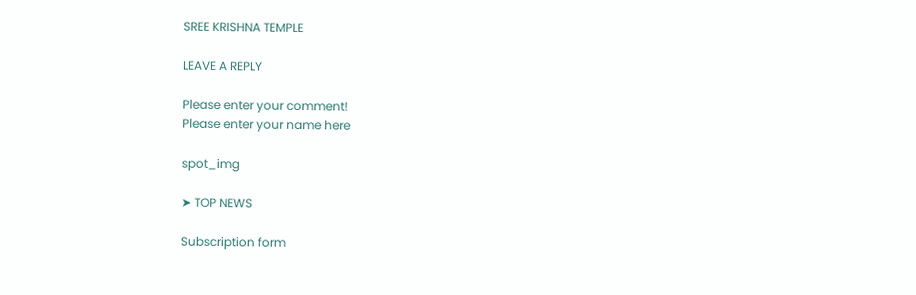SREE KRISHNA TEMPLE

LEAVE A REPLY

Please enter your comment!
Please enter your name here

spot_img

➤ TOP NEWS

Subscription form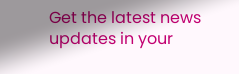Get the latest news updates in your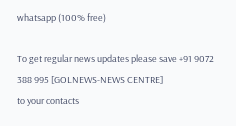whatsapp (100% free)

To get regular news updates please save +91 9072 388 995 [GOLNEWS-NEWS CENTRE]
to your contacts